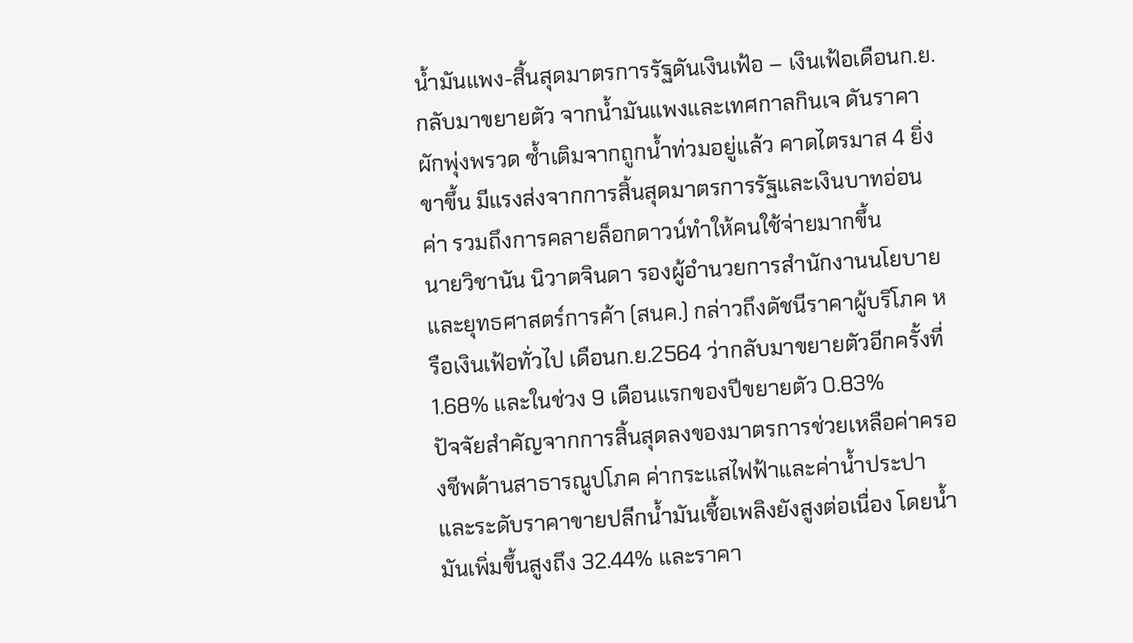น้ำมันแพง-สิ้นสุดมาตรการรัฐดันเงินเฟ้อ – เงินเฟ้อเดือนก.ย.กลับมาขยายตัว จากน้ำมันแพงและเทศกาลกินเจ ดันราคาผักพุ่งพรวด ซ้ำเติมจากถูกน้ำท่วมอยู่แล้ว คาดไตรมาส 4 ยิ่งขาขึ้น มีแรงส่งจากการสิ้นสุดมาตรการรัฐและเงินบาทอ่อนค่า รวมถึงการคลายล็อกดาวน์ทำให้คนใช้จ่ายมากขึ้น
นายวิชานัน นิวาตจินดา รองผู้อำนวยการสำนักงานนโยบายและยุทธศาสตร์การค้า (สนค.) กล่าวถึงดัชนีราคาผู้บริโภค หรือเงินเฟ้อทั่วไป เดือนก.ย.2564 ว่ากลับมาขยายตัวอีกครั้งที่ 1.68% และในช่วง 9 เดือนแรกของปีขยายตัว 0.83%
ปัจจัยสำคัญจากการสิ้นสุดลงของมาตรการช่วยเหลือค่าครองชีพด้านสาธารณูปโภค ค่ากระแสไฟฟ้าและค่าน้ำประปา และระดับราคาขายปลีกน้ำมันเชื้อเพลิงยังสูงต่อเนื่อง โดยน้ำมันเพิ่มขึ้นสูงถึง 32.44% และราคา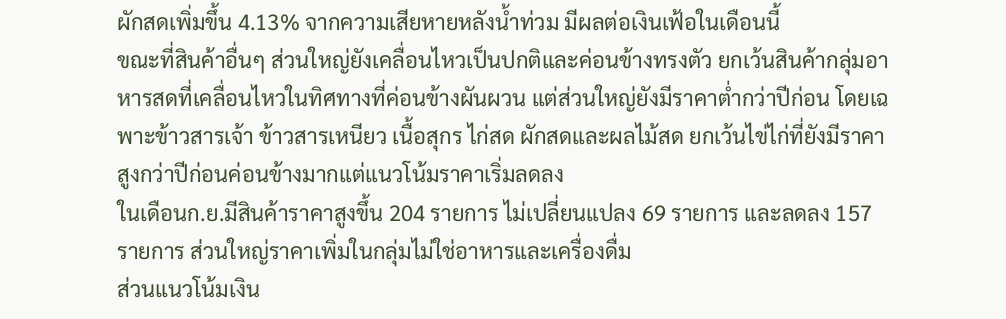ผักสดเพิ่มขึ้น 4.13% จากความเสียหายหลังน้ำท่วม มีผลต่อเงินเฟ้อในเดือนนี้
ขณะที่สินค้าอื่นๆ ส่วนใหญ่ยังเคลื่อนไหวเป็นปกติและค่อนข้างทรงตัว ยกเว้นสินค้ากลุ่มอาหารสดที่เคลื่อนไหวในทิศทางที่ค่อนข้างผันผวน แต่ส่วนใหญ่ยังมีราคาต่ำกว่าปีก่อน โดยเฉพาะข้าวสารเจ้า ข้าวสารเหนียว เนื้อสุกร ไก่สด ผักสดและผลไม้สด ยกเว้นไข่ไก่ที่ยังมีราคาสูงกว่าปีก่อนค่อนข้างมากแต่แนวโน้มราคาเริ่มลดลง
ในเดือนก.ย.มีสินค้าราคาสูงขึ้น 204 รายการ ไม่เปลี่ยนแปลง 69 รายการ และลดลง 157 รายการ ส่วนใหญ่ราคาเพิ่มในกลุ่มไม่ใช่อาหารและเครื่องดื่ม
ส่วนแนวโน้มเงิน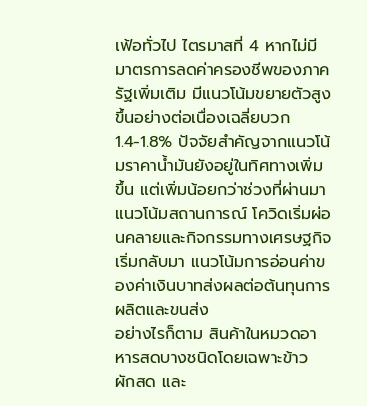เฟ้อทั่วไป ไตรมาสที่ 4 หากไม่มีมาตรการลดค่าครองชีพของภาครัฐเพิ่มเติม มีแนวโน้มขยายตัวสูงขึ้นอย่างต่อเนื่องเฉลี่ยบวก 1.4-1.8% ปัจจัยสำคัญจากแนวโน้มราคาน้ำมันยังอยู่ในทิศทางเพิ่มขึ้น แต่เพิ่มน้อยกว่าช่วงที่ผ่านมา แนวโน้มสถานการณ์ โควิดเริ่มผ่อนคลายและกิจกรรมทางเศรษฐกิจเริ่มกลับมา แนวโน้มการอ่อนค่าของค่าเงินบาทส่งผลต่อต้นทุนการผลิตและขนส่ง
อย่างไรก็ตาม สินค้าในหมวดอาหารสดบางชนิดโดยเฉพาะข้าว ผักสด และ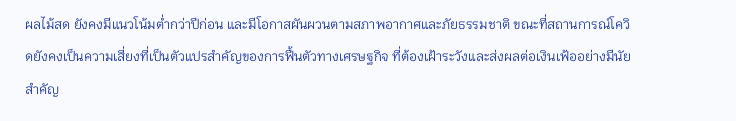ผลไม้สด ยังคงมีแนวโน้มต่ำกว่าปีก่อน และมีโอกาสผันผวนตามสภาพอากาศและภัยธรรมชาติ ขณะที่สถานการณ์โควิดยังคงเป็นความเสี่ยงที่เป็นตัวแปรสำคัญของการฟื้นตัวทางเศรษฐกิจ ที่ต้องเฝ้าระวังและส่งผลต่อเงินเฟ้ออย่างมีนัยสำคัญ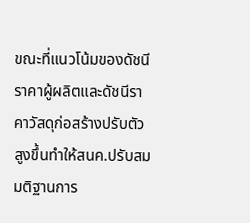ขณะที่แนวโน้มของดัชนีราคาผู้ผลิตและดัชนีราคาวัสดุก่อสร้างปรับตัวสูงขึ้นทำให้สนค.ปรับสมมติฐานการ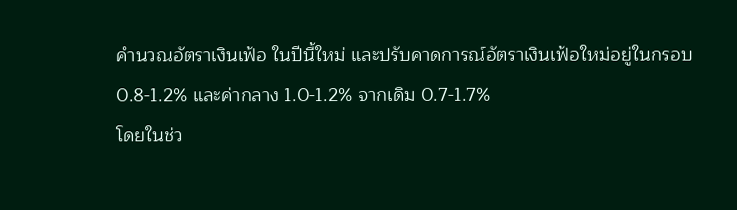คำนวณอัตราเงินเฟ้อ ในปีนี้ใหม่ และปรับคาดการณ์อัตราเงินเฟ้อใหม่อยู่ในกรอบ 0.8-1.2% และค่ากลาง 1.0-1.2% จากเดิม 0.7-1.7%
โดยในช่ว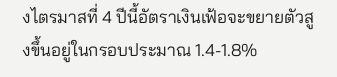งไตรมาสที่ 4 ปีนี้อัตราเงินเฟ้อจะขยายตัวสูงขึ้นอยู่ในกรอบประมาณ 1.4-1.8%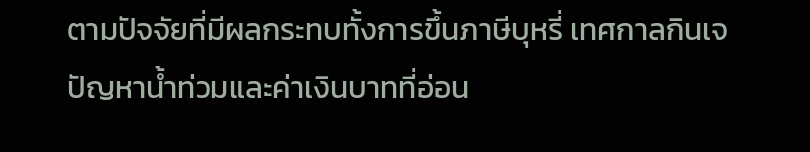ตามปัจจัยที่มีผลกระทบทั้งการขึ้นภาษีบุหรี่ เทศกาลกินเจ ปัญหาน้ำท่วมและค่าเงินบาทที่อ่อน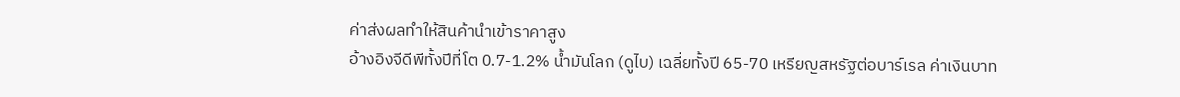ค่าส่งผลทำให้สินค้านำเข้าราคาสูง
อ้างอิงจีดีพีทั้งปีที่โต 0.7-1.2% น้ำมันโลก (ดูไบ) เฉลี่ยทั้งปี 65-70 เหรียญสหรัฐต่อบาร์เรล ค่าเงินบาท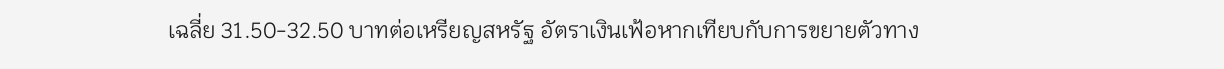เฉลี่ย 31.50-32.50 บาทต่อเหรียญสหรัฐ อัตราเงินเฟ้อหากเทียบกับการขยายตัวทาง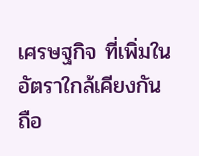เศรษฐกิจ ที่เพิ่มในอัตราใกล้เคียงกันถือ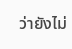ว่ายังไม่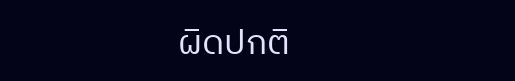ผิดปกติ